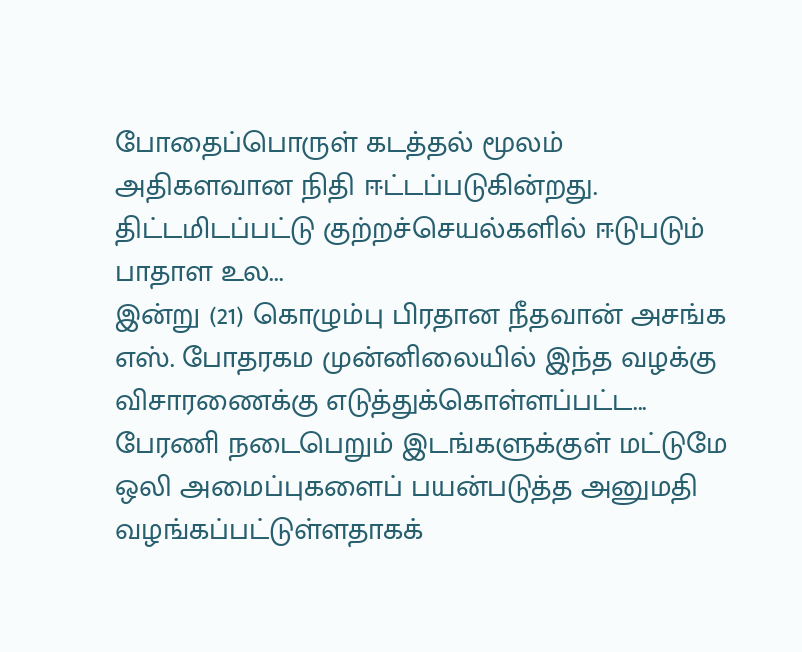போதைப்பொருள் கடத்தல் மூலம் அதிகளவான நிதி ஈட்டப்படுகின்றது. திட்டமிடப்பட்டு குற்றச்செயல்களில் ஈடுபடும் பாதாள உல...
இன்று (21) கொழும்பு பிரதான நீதவான் அசங்க எஸ். போதரகம முன்னிலையில் இந்த வழக்கு விசாரணைக்கு எடுத்துக்கொள்ளப்பட்ட...
பேரணி நடைபெறும் இடங்களுக்குள் மட்டுமே ஒலி அமைப்புகளைப் பயன்படுத்த அனுமதி வழங்கப்பட்டுள்ளதாகக்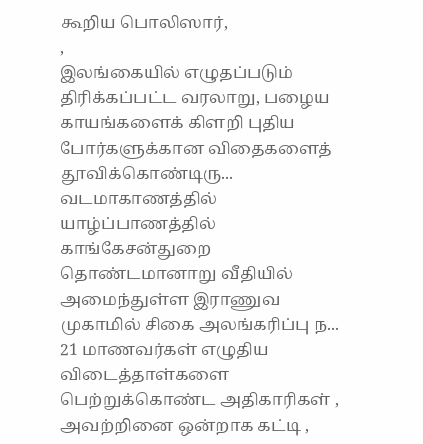கூறிய பொலிஸார்,
,
இலங்கையில் எழுதப்படும் திரிக்கப்பட்ட வரலாறு, பழைய காயங்களைக் கிளறி புதிய போர்களுக்கான விதைகளைத் தூவிக்கொண்டிரு...
வடமாகாணத்தில் யாழ்ப்பாணத்தில் காங்கேசன்துறை தொண்டமானாறு வீதியில் அமைந்துள்ள இராணுவ முகாமில் சிகை அலங்கரிப்பு ந...
21 மாணவர்கள் எழுதிய விடைத்தாள்களை பெற்றுக்கொண்ட அதிகாரிகள் , அவற்றினை ஒன்றாக கட்டி ,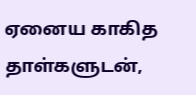ஏனைய காகித தாள்களுடன்,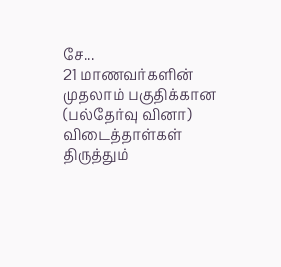சே...
21 மாணவர்களின் முதலாம் பகுதிக்கான (பல்தேர்வு வினா) விடைத்தாள்கள் திருத்தும்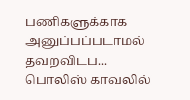பணிகளுக்காக அனுப்பப்படாமல் தவறவிடப...
பொலிஸ் காவலில்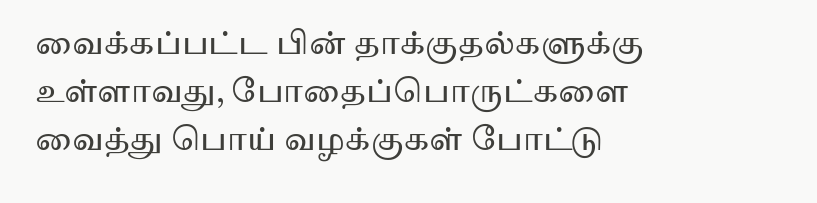வைக்கப்பட்ட பின் தாக்குதல்களுக்கு உள்ளாவது, போதைப்பொருட்களை வைத்து பொய் வழக்குகள் போட்டு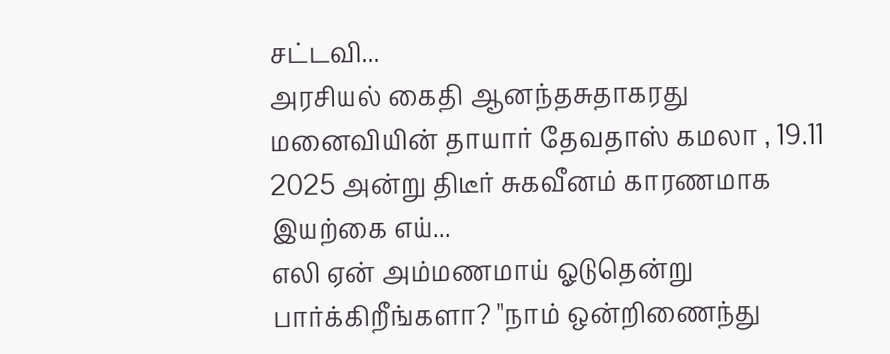சட்டவி...
அரசியல் கைதி ஆனந்தசுதாகரது மனைவியின் தாயார் தேவதாஸ் கமலா , 19.11 2025 அன்று திடீர் சுகவீனம் காரணமாக இயற்கை எய்...
எலி ஏன் அம்மணமாய் ஓடுதென்று பார்க்கிறீங்களா? "நாம் ஒன்றிணைந்து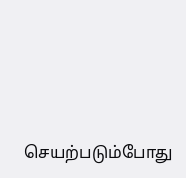செயற்படும்போது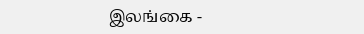இலங்கை -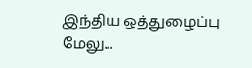இந்திய ஒத்துழைப்பு மேலு...